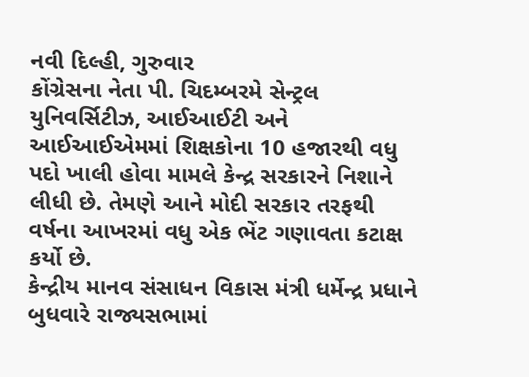નવી દિલ્હી, ગુરુવાર
કોંગ્રેસના નેતા પી. ચિદમ્બરમે સેન્ટ્રલ યુનિવર્સિટીઝ, આઈઆઈટી અને આઈઆઈએમમાં શિક્ષકોના 10 હજારથી વધુ પદો ખાલી હોવા મામલે કેન્દ્ર સરકારને નિશાને લીધી છે. તેમણે આને મોદી સરકાર તરફથી વર્ષના આખરમાં વધુ એક ભેંટ ગણાવતા કટાક્ષ કર્યો છે.
કેન્દ્રીય માનવ સંસાધન વિકાસ મંત્રી ધર્મેન્દ્ર પ્રધાને બુધવારે રાજ્યસભામાં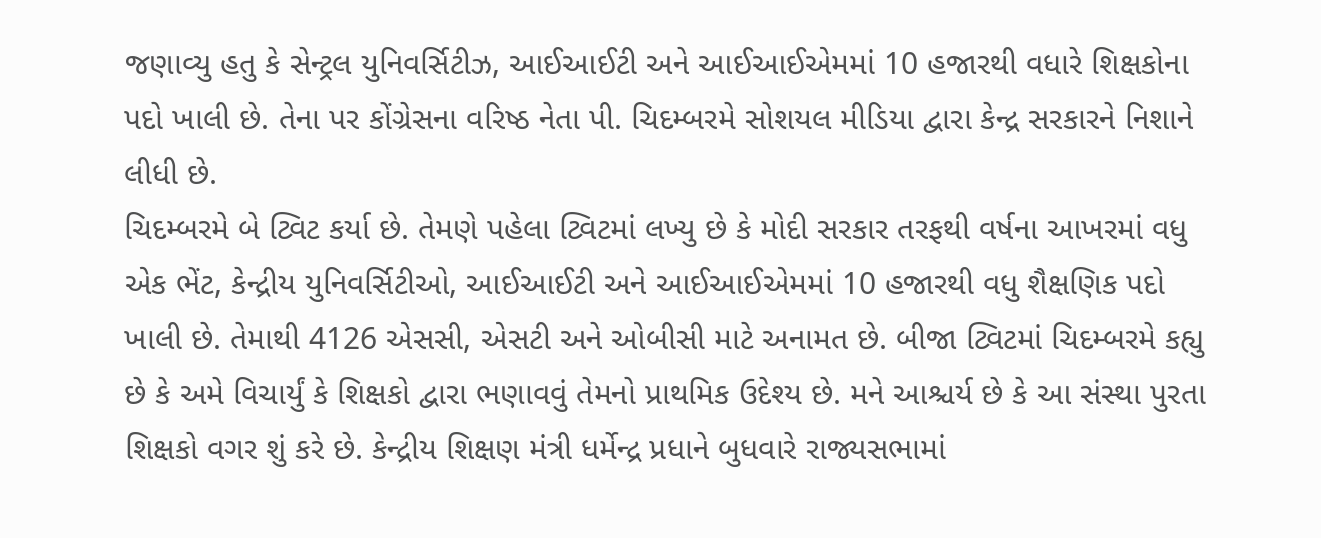જણાવ્યુ હતુ કે સેન્ટ્રલ યુનિવર્સિટીઝ, આઈઆઈટી અને આઈઆઈએમમાં 10 હજારથી વધારે શિક્ષકોના પદો ખાલી છે. તેના પર કોંગ્રેસના વરિષ્ઠ નેતા પી. ચિદમ્બરમે સોશયલ મીડિયા દ્વારા કેન્દ્ર સરકારને નિશાને લીધી છે.
ચિદમ્બરમે બે ટ્વિટ કર્યા છે. તેમણે પહેલા ટ્વિટમાં લખ્યુ છે કે મોદી સરકાર તરફથી વર્ષના આખરમાં વધુ એક ભેંટ, કેન્દ્રીય યુનિવર્સિટીઓ, આઈઆઈટી અને આઈઆઈએમમાં 10 હજારથી વધુ શૈક્ષણિક પદો ખાલી છે. તેમાથી 4126 એસસી, એસટી અને ઓબીસી માટે અનામત છે. બીજા ટ્વિટમાં ચિદમ્બરમે કહ્યુ છે કે અમે વિચાર્યું કે શિક્ષકો દ્વારા ભણાવવું તેમનો પ્રાથમિક ઉદેશ્ય છે. મને આશ્ચર્ય છે કે આ સંસ્થા પુરતા શિક્ષકો વગર શું કરે છે. કેન્દ્રીય શિક્ષણ મંત્રી ધર્મેન્દ્ર પ્રધાને બુધવારે રાજ્યસભામાં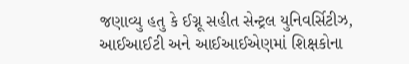જણાવ્યુ હતુ કે ઈગ્નૂ સહીત સેન્ટ્રલ યુનિવર્સિટીઝ, આઈઆઈટી અને આઈઆઈએણમાં શિક્ષકોના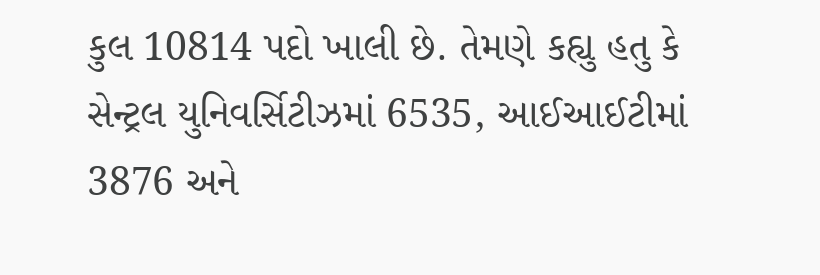કુલ 10814 પદો ખાલી છે. તેમણે કહ્યુ હતુ કે સેન્ટ્રલ યુનિવર્સિટીઝમાં 6535, આઈઆઈટીમાં 3876 અને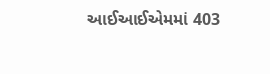આઈઆઈએમમાં 403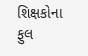શિક્ષકોના ફુલ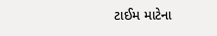ટાઈમ માટેના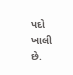પદો ખાલી છે.